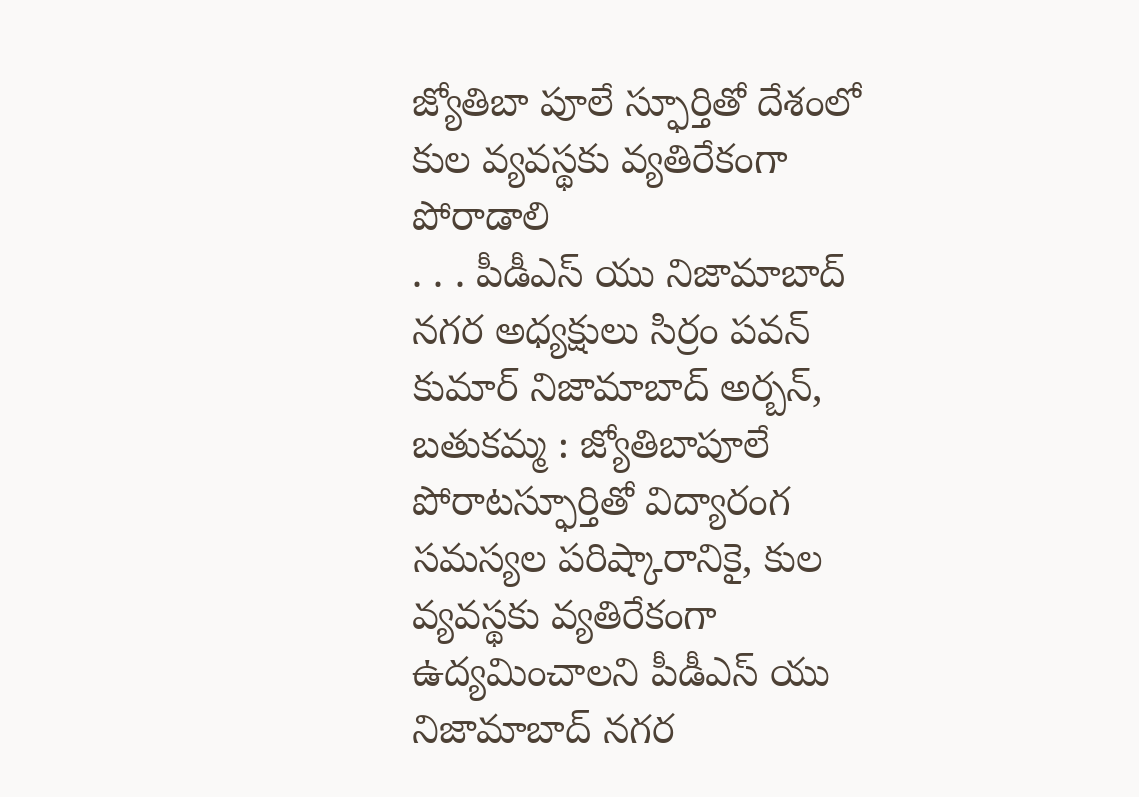జ్యోతిబా పూలే స్ఫూర్తితో దేశంలో కుల వ్యవస్థకు వ్యతిరేకంగా పోరాడాలి
. . . పీడీఎస్ యు నిజామాబాద్ నగర అధ్యక్షులు సిర్రం పవన్ కుమార్ నిజామాబాద్ అర్బన్, బతుకమ్మ : జ్యోతిబాపూలే పోరాటస్ఫూర్తితో విద్యారంగ సమస్యల పరిష్కారానికై, కుల వ్యవస్థకు వ్యతిరేకంగా ఉద్యమించాలని పీడీఎస్ యు నిజామాబాద్ నగర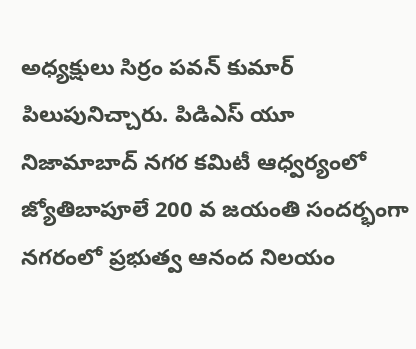అధ్యక్షులు సిర్రం పవన్ కుమార్ పిలుపునిచ్చారు. పిడిఎస్ యూ నిజామాబాద్ నగర కమిటీ ఆధ్వర్యంలో జ్యోతిబాపూలే 200 వ జయంతి సందర్భంగా నగరంలో ప్రభుత్వ ఆనంద నిలయం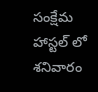సంక్షేమ హాస్టల్ లో శనివారం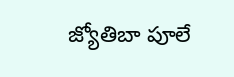జ్యోతిబా పూలే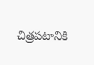చిత్రపటానికి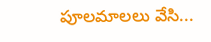పూలమాలలు వేసి...